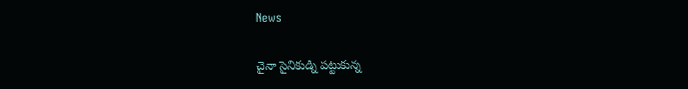News

చైనా సైనికుడ్ని పట్టుకున్న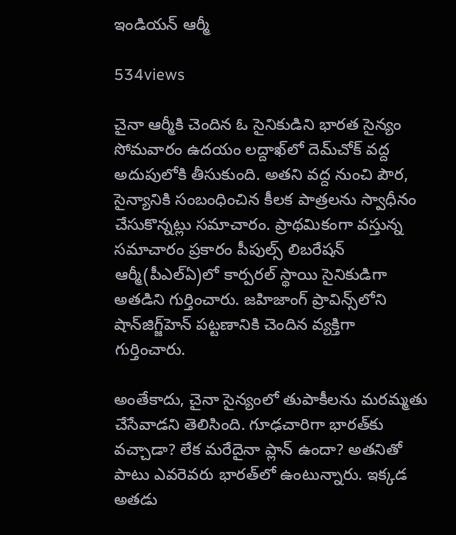ఇండియన్ ఆర్మీ

534views

చైనా ఆర్మీకి చెందిన ఓ సైనికుడిని భారత సైన్యం సోమవారం ఉదయం లద్దాఖ్‌లో దెమ్‌చోక్‌ వద్ద అదుపులోకి తీసుకుంది. అతని వద్ద నుంచి పౌర, సైన్యానికి సంబంధించిన కీలక పాత్రలను స్వాధీనం చేసుకొన్నట్లు సమాచారం. ప్రాథమికంగా వస్తున్న సమాచారం ప్రకారం పీపుల్స్‌ లిబరేషన్‌ ఆర్మీ(పీఎల్‌ఏ)లో కార్పరల్‌ స్థాయి సైనికుడిగా అతడిని గుర్తించారు. జహిజాంగ్‌ ప్రావిన్స్‌లోని షాన్‌జిగ్జ్‌హెన్‌ పట్టణానికి చెందిన వ్యక్తిగా గుర్తించారు.

అంతేకాదు, చైనా సైన్యంలో తుపాకీలను మరమ్మతు చేసేవాడని తెలిసింది. గూఢచారిగా భారత్‌కు వచ్చాడా? లేక మరేదైనా ప్లాన్‌ ఉందా? అతనితో పాటు ఎవరెవరు భారత్‌లో ఉంటున్నారు. ఇక్కడ అతడు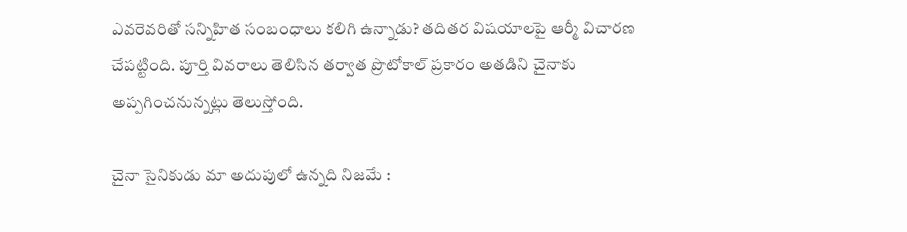ఎవరెవరితో సన్నిహిత సంబంధాలు కలిగి ఉన్నాడు? తదితర విషయాలపై ఆర్మీ విచారణ చేపట్టింది. పూర్తి వివరాలు తెలిసిన తర్వాత ప్రొటోకాల్‌ ప్రకారం అతడిని చైనాకు అప్పగించనున్నట్లు తెలుస్తోంది.

చైనా సైనికుడు మా అదుపులో ఉన్నది నిజమే :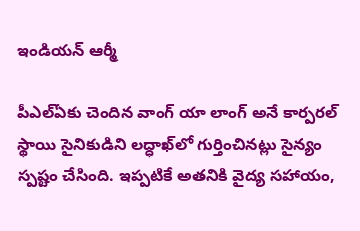ఇండియన్ ఆర్మీ

పీఎల్‌ఏకు చెందిన వాంగ్‌ యా లాంగ్‌ అనే కార్పరల్‌ స్థాయి సైనికుడిని లద్ధాఖ్‌లో గుర్తించినట్లు సైన్యం స్పష్టం చేసింది. ఇప్పటికే అతనికి వైద్య సహాయం,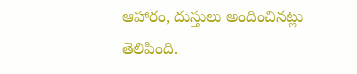ఆహారం, దుస్తులు అందించినట్లు తెలిపింది.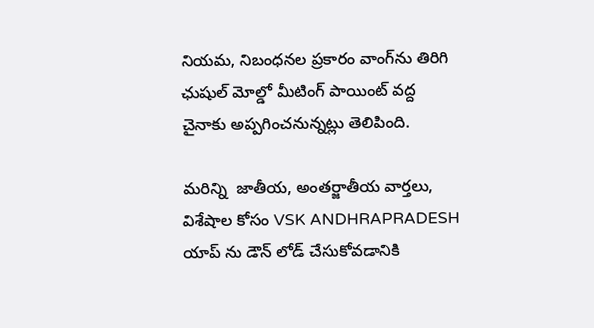నియమ, నిబంధనల ప్రకారం వాంగ్‌ను తిరిగి ఛుషుల్‌ మోల్డో మీటింగ్‌ పాయింట్‌ వద్ద చైనాకు అప్పగించనున్నట్లు తెలిపింది.

మరిన్ని  జాతీయ, అంతర్జాతీయ వార్తలు, విశేషాల కోసం VSK ANDHRAPRADESH యాప్ ను డౌన్ లోడ్ చేసుకోవడానికి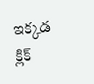ఇక్కడ క్లిక్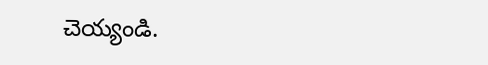చెయ్యండి.